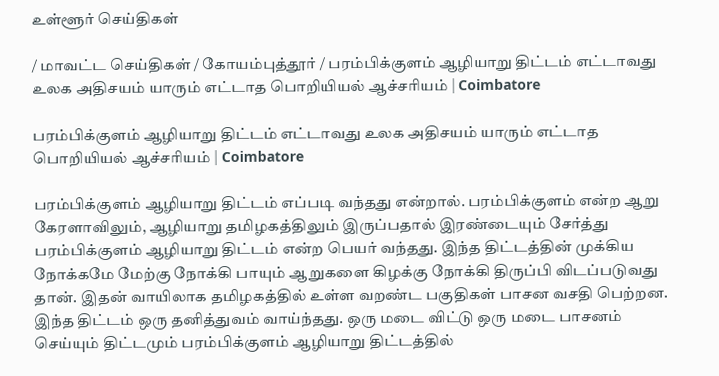உள்ளூர் செய்திகள்

/ மாவட்ட செய்திகள் / கோயம்புத்தூர் / பரம்பிக்குளம் ஆழியாறு திட்டம் எட்டாவது உலக அதிசயம் யாரும் எட்டாத பொறியியல் ஆச்சரியம் | Coimbatore

பரம்பிக்குளம் ஆழியாறு திட்டம் எட்டாவது உலக அதிசயம் யாரும் எட்டாத பொறியியல் ஆச்சரியம் | Coimbatore

பரம்பிக்குளம் ஆழியாறு திட்டம் எப்படி வந்தது என்றால். பரம்பிக்குளம் என்ற ஆறு கேரளாவிலும், ஆழியாறு தமிழகத்திலும் இருப்பதால் இரண்டையும் சேர்த்து பரம்பிக்குளம் ஆழியாறு திட்டம் என்ற பெயர் வந்தது. இந்த திட்டத்தின் முக்கிய நோக்கமே மேற்கு நோக்கி பாயும் ஆறுகளை கிழக்கு நோக்கி திருப்பி விடப்படுவது தான். இதன் வாயிலாக தமிழகத்தில் உள்ள வறண்ட பகுதிகள் பாசன வசதி பெற்றன. இந்த திட்டம் ஒரு தனித்துவம் வாய்ந்தது. ஒரு மடை விட்டு ஒரு மடை பாசனம் செய்யும் திட்டமும் பரம்பிக்குளம் ஆழியாறு திட்டத்தில்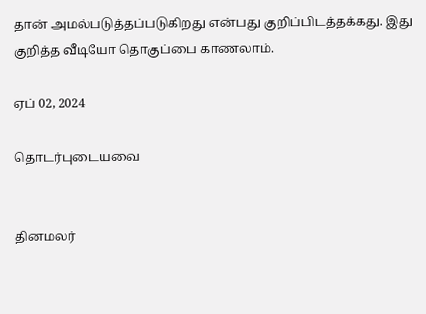தான் அமல்படுத்தப்படுகிறது என்பது குறிப்பிடத்தக்கது. இது குறித்த வீடியோ தொகுப்பை காணலாம்.

ஏப் 02, 2024

தொடர்புடையவை


தினமலர்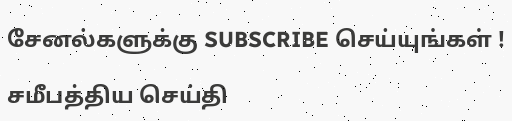சேனல்களுக்கு SUBSCRIBE செய்யுங்கள் !

சமீபத்திய செய்தி